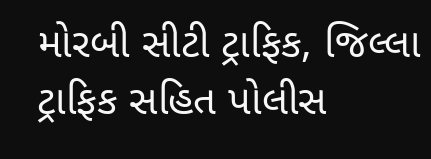મોરબી સીટી ટ્રાફિક, જિલ્લા ટ્રાફિક સહિત પોલીસ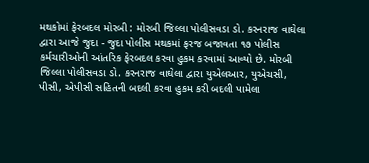મથકોમાં ફેરબદલ મોરબી : મોરબી જિલ્લા પોલીસવડા ડો. કરનરાજ વાઘેલા દ્વારા આજે જુદા - જુદા પોલીસ મથકમાં ફરજ બજાવતા ૧૭ પોલીસ કર્મચારીઓની આંતરિક ફેરબદલ કરવા હુકમ કરવામાં આવ્યો છે. મોરબી જિલ્લા પોલીસવડા ડો. કરનરાજ વાઘેલા દ્વારા યુએલઆર, યુએચસી, પીસી, એપીસી સહિતની બદલી કરવા હુકમ કરી બદલી પામેલા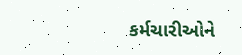કર્મચારીઓને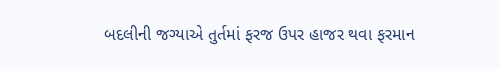બદલીની જગ્યાએ તુર્તમાં ફરજ ઉપર હાજર થવા ફરમાન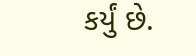કર્યું છે.